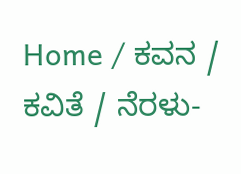Home / ಕವನ / ಕವಿತೆ / ನೆರಳು-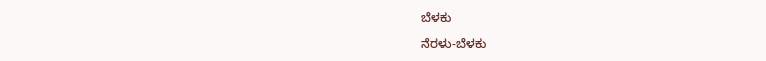ಬೆಳಕು

ನೆರಳು-ಬೆಳಕು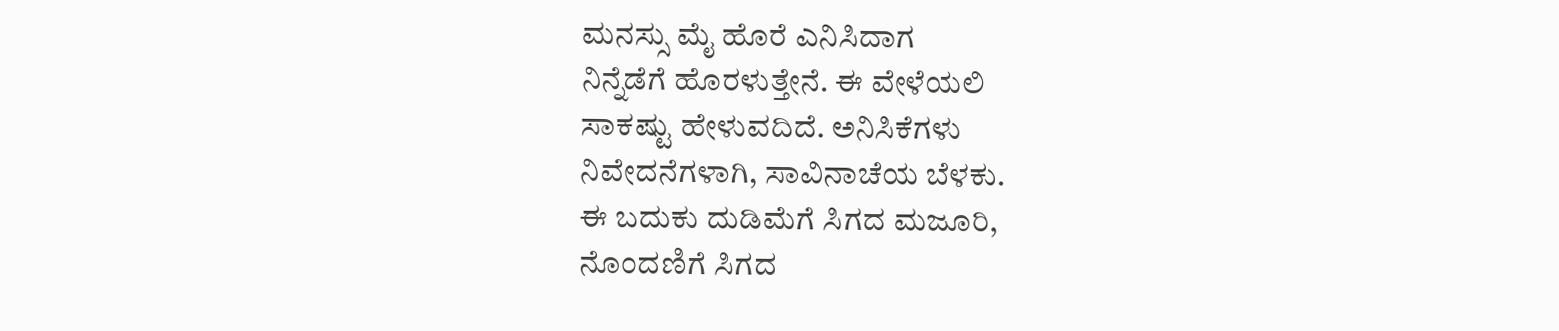ಮನಸ್ಸು ಮೈ ಹೊರೆ ಎನಿಸಿದಾಗ
ನಿನ್ನೆಡೆಗೆ ಹೊರಳುತ್ತೇನೆ. ಈ ವೇಳೆಯಲಿ
ಸಾಕಷ್ಟು ಹೇಳುವದಿದೆ. ಅನಿಸಿಕೆಗಳು
ನಿವೇದನೆಗಳಾಗಿ, ಸಾವಿನಾಚೆಯ ಬೆಳಕು.
ಈ ಬದುಕು ದುಡಿಮೆಗೆ ಸಿಗದ ಮಜೂರಿ,
ನೊಂದಣಿಗೆ ಸಿಗದ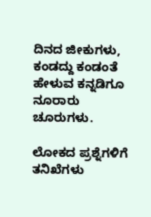ದಿನದ ಜೀಕುಗಳು,
ಕಂಡದ್ದು ಕಂಡಂತೆ ಹೇಳುವ ಕನ್ನಡಿಗೂ
ನೂರಾರು ಚೂರುಗಳು.

ಲೋಕದ ಪ್ರಶ್ನೆಗಳಿಗೆ ತನಿಖೆಗಳು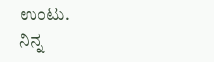ಉಂಟು.
ನಿನ್ನ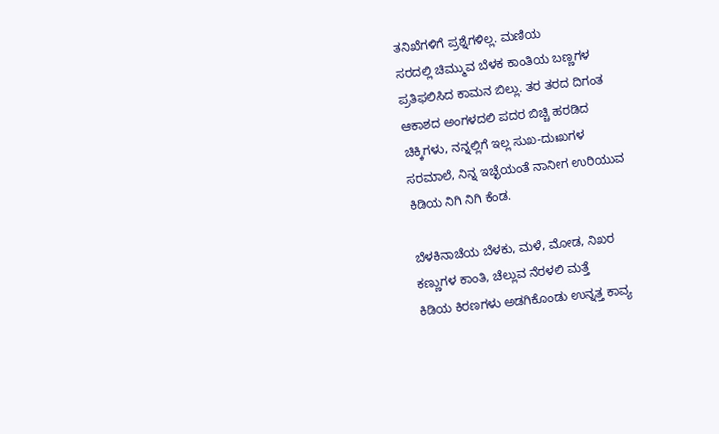ತನಿಖೆಗಳಿಗೆ ಪ್ರಶ್ನೆಗಳಿಲ್ಲ. ಮಣಿಯ
ಸರದಲ್ಲಿ ಚಿಮ್ಮುವ ಬೆಳಕ ಕಾಂತಿಯ ಬಣ್ಣಗಳ
ಪ್ರತಿಫಲಿಸಿದ ಕಾಮನ ಬಿಲ್ಲು. ತರ ತರದ ದಿಗಂತ
ಆಕಾಶದ ಅಂಗಳದಲಿ ಪದರ ಬಿಚ್ಚಿ ಹರಡಿದ
ಚಿಕ್ಕಿಗಳು, ನನ್ನಲ್ಲಿಗೆ ಇಲ್ಲ ಸುಖ-ದುಃಖಗಳ
ಸರಮಾಲೆ, ನಿನ್ನ ಇಚ್ಛೆಯಂತೆ ನಾನೀಗ ಉರಿಯುವ
ಕಿಡಿಯ ನಿಗಿ ನಿಗಿ ಕೆಂಡ.

ಬೆಳಕಿನಾಚೆಯ ಬೆಳಕು, ಮಳೆ, ಮೋಡ, ನಿಖರ
ಕಣ್ಣುಗಳ ಕಾಂತಿ, ಚೆಲ್ಲುವ ನೆರಳಲಿ ಮತ್ತೆ
ಕಿಡಿಯ ಕಿರಣಗಳು ಅಡಗಿಕೊಂಡು ಉನ್ನತ್ತ ಕಾವ್ಯ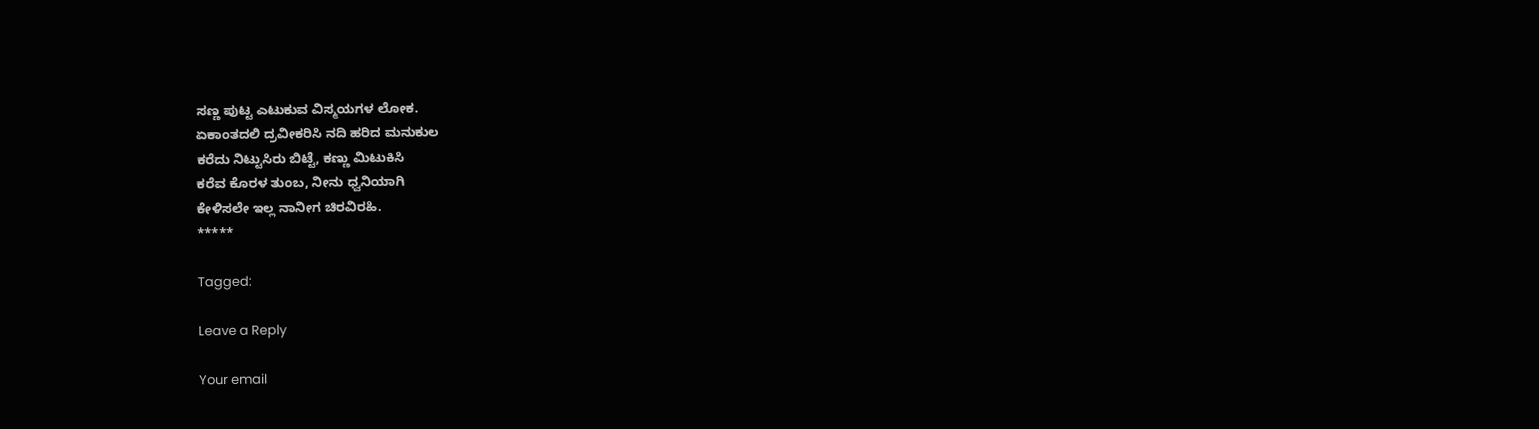ಸಣ್ಣ ಪುಟ್ಟ ಎಟುಕುವ ವಿಸ್ಮಯಗಳ ಲೋಕ.
ಏಕಾಂತದಲಿ ದ್ರವೀಕರಿಸಿ ನದಿ ಹರಿದ ಮನುಕುಲ
ಕರೆದು ನಿಟ್ಟುಸಿರು ಬಿಟ್ಟೆ, ಕಣ್ಣು ಮಿಟುಕಿಸಿ
ಕರೆವ ಕೊರಳ ತುಂಬ, ನೀನು ಧ್ವನಿಯಾಗಿ
ಕೇಳಿಸಲೇ ಇಲ್ಲ ನಾನೀಗ ಚಿರವಿರಹಿ.
*****

Tagged:

Leave a Reply

Your email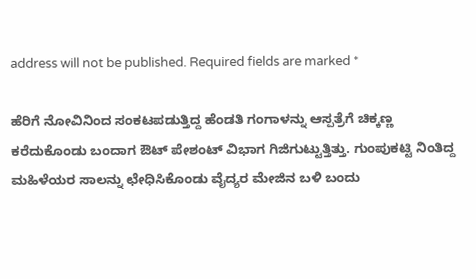address will not be published. Required fields are marked *

ಹೆರಿಗೆ ನೋವಿನಿಂದ ಸಂಕಟಪಡುತ್ತಿದ್ದ ಹೆಂಡತಿ ಗಂಗಾಳನ್ನು ಆಸ್ಪತ್ರೆಗೆ ಚಿಕ್ಕಣ್ಣ ಕರೆದುಕೊಂಡು ಬಂದಾಗ ಔಟ್ ಪೇಶಂಟ್ ವಿಭಾಗ ಗಿಜಿಗುಟ್ಟುತ್ತಿತ್ತು. ಗುಂಪುಕಟ್ಟಿ ನಿಂತಿದ್ದ ಮಹಿಳೆಯರ ಸಾಲನ್ನು ಛೇಧಿಸಿಕೊಂಡು ವೈದ್ಯರ ಮೇಜಿನ ಬಳಿ ಬಂದು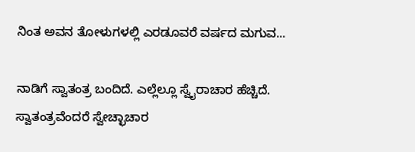ನಿಂತ ಅವನ ತೋಳುಗಳಲ್ಲಿ ಎರಡೂವರೆ ವರ್ಷದ ಮಗುವ...

ನಾಡಿಗೆ ಸ್ವಾತಂತ್ರ ಬಂದಿದೆ. ಎಲ್ಲೆಲ್ಲೂ ಸ್ವೈರಾಚಾರ ಹೆಚ್ಚಿದೆ. ಸ್ವಾತಂತ್ರವೆಂದರೆ ಸ್ವೇಚ್ಛಾಚಾರ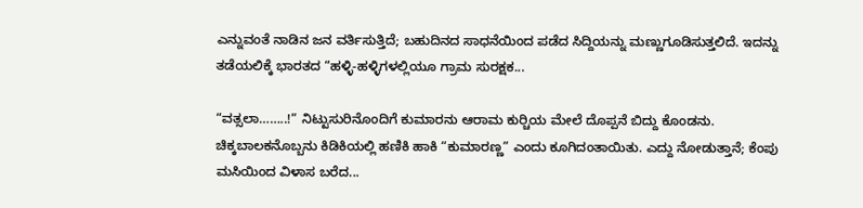ಎನ್ನುವಂತೆ ನಾಡಿನ ಜನ ವರ್ತಿಸುತ್ತಿದೆ; ಬಹುದಿನದ ಸಾಧನೆಯಿಂದ ಪಡೆದ ಸಿದ್ದಿಯನ್ನು ಮಣ್ಣುಗೂಡಿಸುತ್ತಲಿದೆ. ಇದನ್ನು ತಡೆಯಲಿಕ್ಕೆ ಭಾರತದ “ಹಳ್ಳಿ-ಹಳ್ಳಿಗಳಲ್ಲಿಯೂ ಗ್ರಾಮ ಸುರಕ್ಷಕ...

“ವತ್ಸಲಾ……..!” ನಿಟ್ಟುಸುರಿನೊಂದಿಗೆ ಕುಮಾರನು ಆರಾಮ ಕುರ್‍ಚಿಯ ಮೇಲೆ ದೊಪ್ಪನೆ ಬಿದ್ದು ಕೊಂಡನು. ಚಿಕ್ಕಬಾಲಕನೊಬ್ಬನು ಕಿಡಿಕಿಯಲ್ಲಿ ಹಣಿಕಿ ಹಾಕಿ “ಕುಮಾರಣ್ಣ” ಎಂದು ಕೂಗಿದಂತಾಯಿತು. ಎದ್ದು ನೋಡುತ್ತಾನೆ; ಕೆಂಪು ಮಸಿಯಿಂದ ವಿಳಾಸ ಬರೆದ...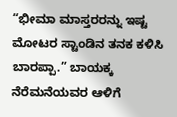“ಭೀಮಾ ಮಾಸ್ತರರನ್ನು ಇಷ್ಟ ಮೋಟರ ಸ್ಟಾಂಡಿನ ತನಕ ಕಳಿಸಿ ಬಾರಪ್ಪಾ.” ಬಾಯಕ್ಕ ನೆರೆಮನೆಯವರ ಆಳಿಗೆ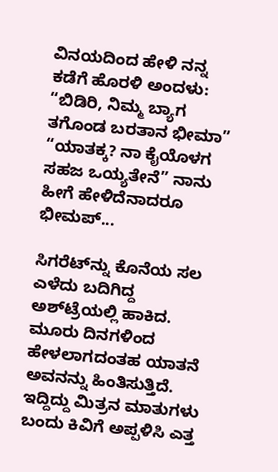ವಿನಯದಿಂದ ಹೇಳಿ ನನ್ನ ಕಡೆಗೆ ಹೊರಳಿ ಅಂದಳು: “ಬಿಡಿರಿ, ನಿಮ್ಮ ಬ್ಯಾಗ ತಗೊಂಡ ಬರತಾನ ಭೀಮಾ” “ಯಾತಕ್ಕ? ನಾ ಕೈಯೊಳಗ ಸಹಜ ಒಯ್ಯತೇನೆ” ನಾನು ಹೀಗೆ ಹೇಳಿದೆನಾದರೂ ಭೀಮಪ್...

ಸಿಗರೆಟ್‌ನ್ನು ಕೊನೆಯ ಸಲ ಎಳೆದು ಬದಿಗಿದ್ದ ಅಶ್‌ಟ್ರೆಯಲ್ಲಿ ಹಾಕಿದ. ಮೂರು ದಿನಗಳಿಂದ ಹೇಳಲಾಗದಂತಹ ಯಾತನೆ ಅವನನ್ನು ಹಿಂತಿಸುತ್ತಿದೆ. ಇದ್ದಿದ್ದು ಮಿತ್ರನ ಮಾತುಗಳು ಬಂದು ಕಿವಿಗೆ ಅಪ್ಪಳಿಸಿ ಎತ್ತ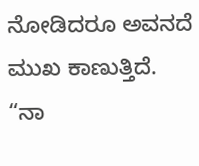ನೋಡಿದರೂ ಅವನದೆ ಮುಖ ಕಾಣುತ್ತಿದೆ. “ನಾ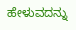ಹೇಳುವದನ್ನು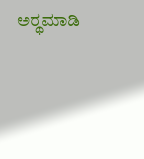ಅರ್‍ಥಮಾಡಿ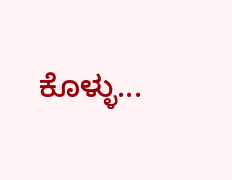ಕೊಳ್ಳು...